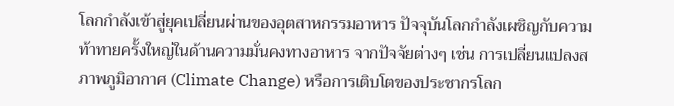โลกกำลังเข้าสู่ยุคเปลี่ยนผ่านของอุตสาหกรรมอาหาร ปัจจุบันโลกกำลังเผชิญกับความท้าทายครั้งใหญ่ในด้านความมั่นคงทางอาหาร จากปัจจัยต่างๆ เช่น การเปลี่ยนแปลงสภาพภูมิอากาศ (Climate Change) หรือการเติบโตของประชากรโลก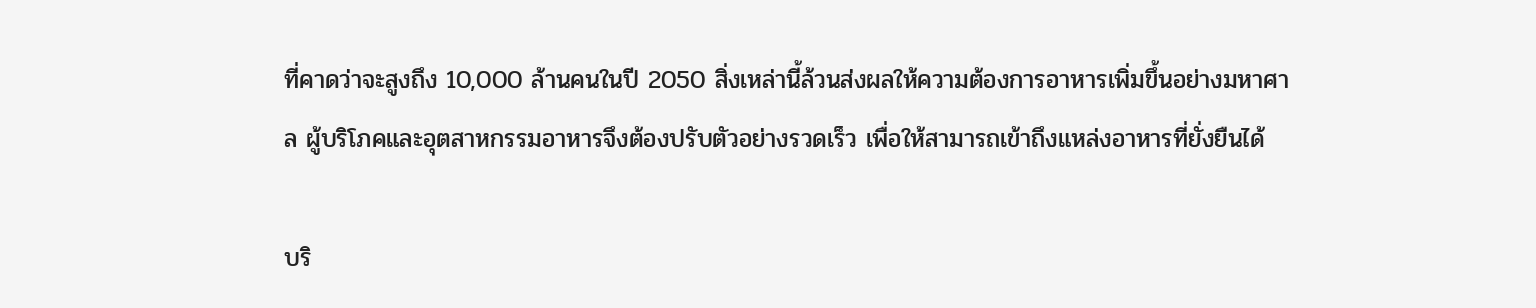ที่คาดว่าจะสูงถึง 10,000 ล้านคนในปี 2050 สิ่งเหล่านี้ล้วนส่งผลให้ความต้องการอาหารเพิ่มขึ้นอย่างมหาศาล ผู้บริโภคและอุตสาหกรรมอาหารจึงต้องปรับตัวอย่างรวดเร็ว เพื่อให้สามารถเข้าถึงแหล่งอาหารที่ยั่งยืนได้

บริ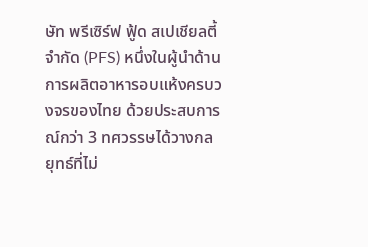ษัท พรีเซิร์ฟ ฟู้ด สเปเชียลตี้ จำกัด (PFS) หนึ่งในผู้นำด้านการผลิตอาหารอบแห้งครบวงจรของไทย ด้วยประสบการณ์กว่า 3 ทศวรรษได้วางกลยุทธ์ที่ไม่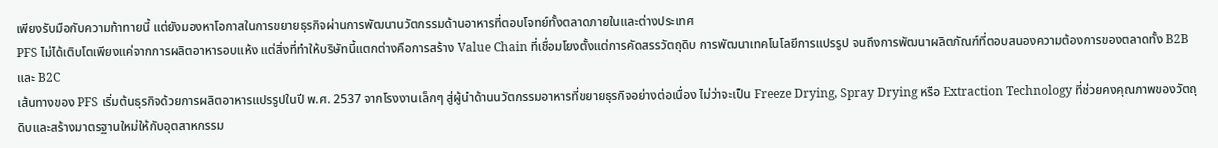เพียงรับมือกับความท้าทายนี้ แต่ยังมองหาโอกาสในการขยายธุรกิจผ่านการพัฒนานวัตกรรมด้านอาหารที่ตอบโจทย์ทั้งตลาดภายในและต่างประเทศ
PFS ไม่ได้เติบโตเพียงแค่จากการผลิตอาหารอบแห้ง แต่สิ่งที่ทำให้บริษัทนี้แตกต่างคือการสร้าง Value Chain ที่เชื่อมโยงตั้งแต่การคัดสรรวัตถุดิบ การพัฒนาเทคโนโลยีการแปรรูป จนถึงการพัฒนาผลิตภัณฑ์ที่ตอบสนองความต้องการของตลาดทั้ง B2B และ B2C
เส้นทางของ PFS เริ่มต้นธุรกิจด้วยการผลิตอาหารแปรรูปในปี พ.ศ. 2537 จากโรงงานเล็กๆ สู่ผู้นำด้านนวัตกรรมอาหารที่ขยายธุรกิจอย่างต่อเนื่อง ไม่ว่าจะเป็น Freeze Drying, Spray Drying หรือ Extraction Technology ที่ช่วยคงคุณภาพของวัตถุดิบและสร้างมาตรฐานใหม่ให้กับอุตสาหกรรม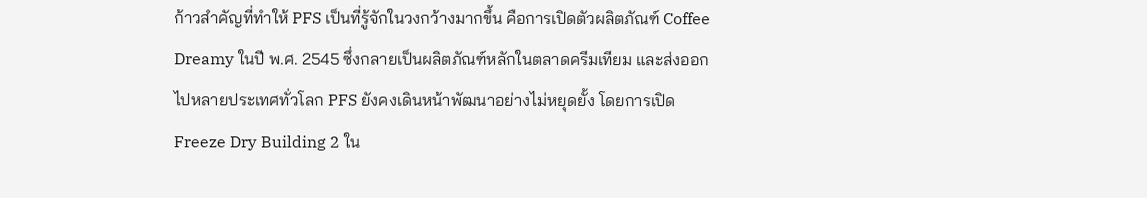ก้าวสำคัญที่ทำให้ PFS เป็นที่รู้จักในวงกว้างมากขึ้น คือการเปิดตัวผลิตภัณฑ์ Coffee Dreamy ในปี พ.ศ. 2545 ซึ่งกลายเป็นผลิตภัณฑ์หลักในตลาดครีมเทียม และส่งออกไปหลายประเทศทั่วโลก PFS ยังคงเดินหน้าพัฒนาอย่างไม่หยุดยั้ง โดยการเปิด Freeze Dry Building 2 ใน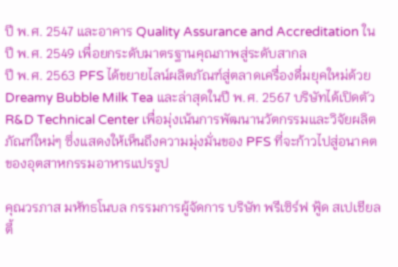ปี พ.ศ. 2547 และอาคาร Quality Assurance and Accreditation ในปี พ.ศ. 2549 เพื่อยกระดับมาตรฐานคุณภาพสู่ระดับสากล
ปี พ.ศ. 2563 PFS ได้ขยายไลน์ผลิตภัณฑ์สู่ตลาดเครื่องดื่มยุคใหม่ด้วย Dreamy Bubble Milk Tea และล่าสุดในปี พ.ศ. 2567 บริษัทได้เปิดตัว R&D Technical Center เพื่อมุ่งเน้นการพัฒนานวัตกรรมและวิจัยผลิตภัณฑ์ใหม่ๆ ซึ่งแสดงให้เห็นถึงความมุ่งมั่นของ PFS ที่จะก้าวไปสู่อนาคตของอุตสาหกรรมอาหารแปรรูป

คุณวรภาส มหัทธโนบล กรรมการผู้จัดการ บริษัท พรีเซิร์ฟ ฟู้ด สเปเชียลตี้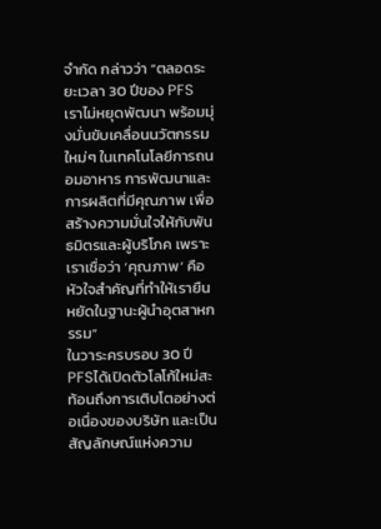จำกัด กล่าวว่า “ตลอดระยะเวลา 30 ปีของ PFS เราไม่หยุดพัฒนา พร้อมมุ่งมั่นขับเคลื่อนนวัตกรรมใหม่ๆ ในเทคโนโลยีการถนอมอาหาร การพัฒนาและการผลิตที่มีคุณภาพ เพื่อสร้างความมั่นใจให้กับพันธมิตรและผู้บริโภค เพราะเราเชื่อว่า ‘คุณภาพ’ คือหัวใจสำคัญที่ทำให้เรายืนหยัดในฐานะผู้นำอุตสาหกรรม”
ในวาระครบรอบ 30 ปี PFSได้เปิดตัวโลโก้ใหม่สะท้อนถึงการเติบโตอย่างต่อเนื่องของบริษัท และเป็นสัญลักษณ์แห่งความ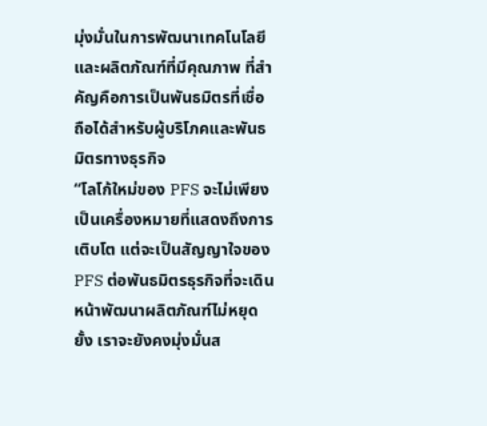มุ่งมั่นในการพัฒนาเทคโนโลยีและผลิตภัณฑ์ที่มีคุณภาพ ที่สำคัญคือการเป็นพันธมิตรที่เชื่อถือได้สำหรับผู้บริโภคและพันธมิตรทางธุรกิจ
“โลโก้ใหม่ของ PFS จะไม่เพียงเป็นเครื่องหมายที่แสดงถึงการเติบโต แต่จะเป็นสัญญาใจของ PFS ต่อพันธมิตรธุรกิจที่จะเดินหน้าพัฒนาผลิตภัณฑ์ไม่หยุดยั้ง เราจะยังคงมุ่งมั่นส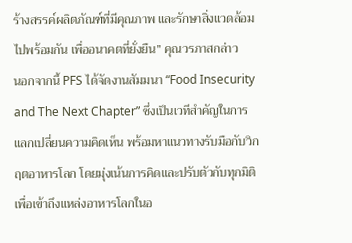ร้างสรรค์ผลิตภัณฑ์ที่มีคุณภาพ และรักษาสิ่งแวดล้อมไปพร้อมกัน เพื่ออนาคตที่ยั่งยืน” คุณวรภาสกล่าว
นอกจากนี้ PFS ได้จัดงานสัมมนา “Food Insecurity and The Next Chapter” ซึ่งเป็นเวทีสำคัญในการแลกเปลี่ยนความคิดเห็น พร้อมหาแนวทางรับมือกับวิกฤตอาหารโลก โดยมุ่งเน้นการคิดและปรับตัวกับทุกมิติเพื่อเข้าถึงแหล่งอาหารโลกในอ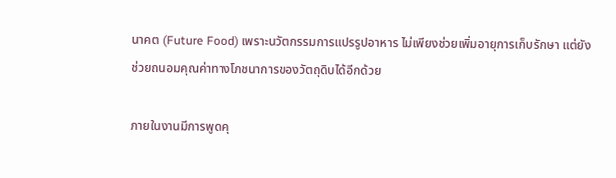นาคต (Future Food) เพราะนวัตกรรมการแปรรูปอาหาร ไม่เพียงช่วยเพิ่มอายุการเก็บรักษา แต่ยังช่วยถนอมคุณค่าทางโภชนาการของวัตถุดิบได้อีกด้วย

ภายในงานมีการพูดคุ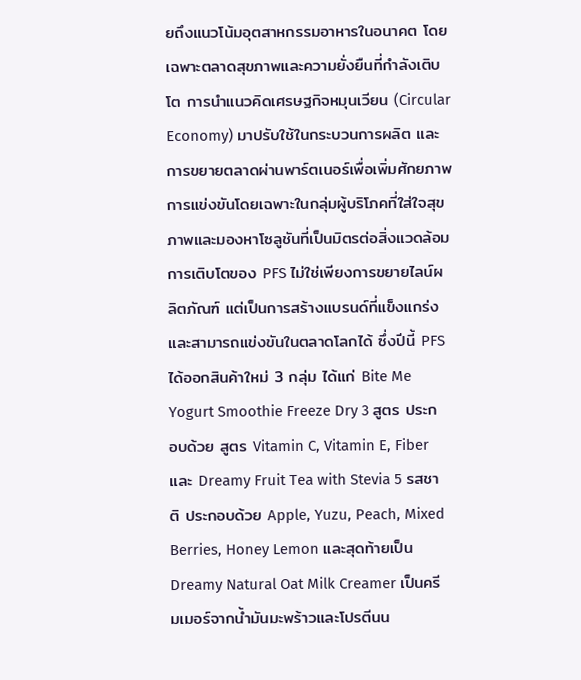ยถึงแนวโน้มอุตสาหกรรมอาหารในอนาคต โดยเฉพาะตลาดสุขภาพและความยั่งยืนที่กำลังเติบโต การนำแนวคิดเศรษฐกิจหมุนเวียน (Circular Economy) มาปรับใช้ในกระบวนการผลิต และการขยายตลาดผ่านพาร์ตเนอร์เพื่อเพิ่มศักยภาพการแข่งขันโดยเฉพาะในกลุ่มผู้บริโภคที่ใส่ใจสุขภาพและมองหาโซลูชันที่เป็นมิตรต่อสิ่งแวดล้อม
การเติบโตของ PFS ไม่ใช่เพียงการขยายไลน์ผลิตภัณฑ์ แต่เป็นการสร้างแบรนด์ที่แข็งแกร่งและสามารถแข่งขันในตลาดโลกได้ ซึ่งปีนี้ PFS ได้ออกสินค้าใหม่ 3 กลุ่ม ได้แก่ Bite Me Yogurt Smoothie Freeze Dry 3 สูตร ประกอบด้วย สูตร Vitamin C, Vitamin E, Fiber และ Dreamy Fruit Tea with Stevia 5 รสชาติ ประกอบด้วย Apple, Yuzu, Peach, Mixed Berries, Honey Lemon และสุดท้ายเป็น Dreamy Natural Oat Milk Creamer เป็นครีมเมอร์จากน้ำมันมะพร้าวและโปรตีนน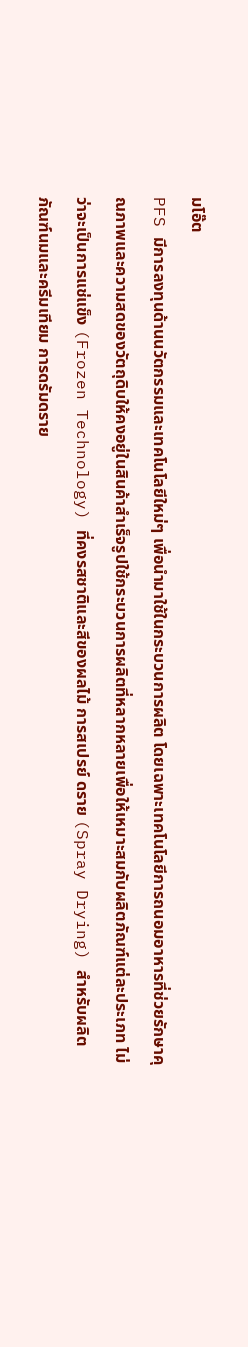มโอ๊ต
PFS มีการลงทุนด้านนวัตกรรมและเทคโนโลยีใหม่ๆ เพื่อนำมาใช้ในกระบวนการผลิต โดยเฉพาะเทคโนโลยีการถนอมอาหารที่ช่วยรักษาคุณภาพและความสดของวัตถุดิบให้คงอยู่ในสินค้าสำเร็จรูปใช้กระบวนการผลิตที่หลากหลายเพื่อให้เหมาะสมกับผลิตภัณฑ์แต่ละประเภท ไม่ว่าจะเป็นการแช่แข็ง (Frozen Technology) ที่คงรสชาติและสีของผลไม้ การสเปรย์ ดราย (Spray Drying) สำหรับผลิตภัณฑ์นมและครีมเทียม การดรัมดราย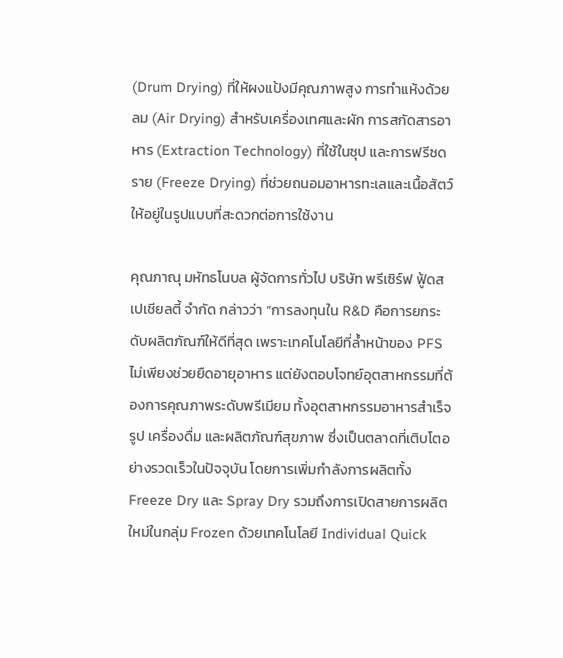(Drum Drying) ที่ให้ผงแป้งมีคุณภาพสูง การทำแห้งด้วยลม (Air Drying) สำหรับเครื่องเทศและผัก การสกัดสารอาหาร (Extraction Technology) ที่ใช้ในซุป และการฟรีซดราย (Freeze Drying) ที่ช่วยถนอมอาหารทะเลและเนื้อสัตว์ให้อยู่ในรูปแบบที่สะดวกต่อการใช้งาน

คุณภาณุ มหัทธโนบล ผู้จัดการทั่วไป บริษัท พรีเซิร์ฟ ฟู้ดสเปเชียลตี้ จำกัด กล่าวว่า “การลงทุนใน R&D คือการยกระดับผลิตภัณฑ์ให้ดีที่สุด เพราะเทคโนโลยีที่ล้ำหน้าของ PFS ไม่เพียงช่วยยืดอายุอาหาร แต่ยังตอบโจทย์อุตสาหกรรมที่ต้องการคุณภาพระดับพรีเมียม ทั้งอุตสาหกรรมอาหารสำเร็จรูป เครื่องดื่ม และผลิตภัณฑ์สุขภาพ ซึ่งเป็นตลาดที่เติบโตอย่างรวดเร็วในปัจจุบัน โดยการเพิ่มกำลังการผลิตทั้ง Freeze Dry และ Spray Dry รวมถึงการเปิดสายการผลิตใหม่ในกลุ่ม Frozen ด้วยเทคโนโลยี Individual Quick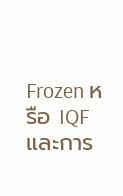Frozen หรือ IQF และการ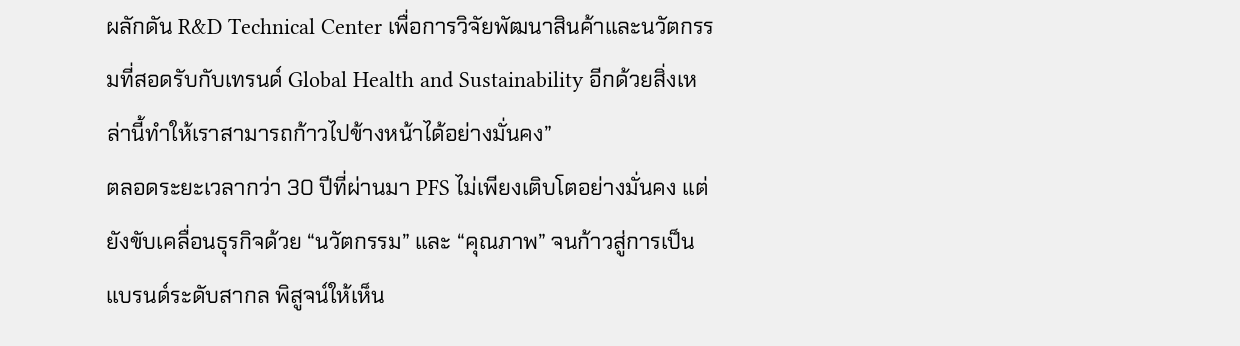ผลักดัน R&D Technical Center เพื่อการวิจัยพัฒนาสินค้าและนวัตกรรมที่สอดรับกับเทรนด์ Global Health and Sustainability อีกด้วยสิ่งเหล่านี้ทำให้เราสามารถก้าวไปข้างหน้าได้อย่างมั่นคง”
ตลอดระยะเวลากว่า 30 ปีที่ผ่านมา PFS ไม่เพียงเติบโตอย่างมั่นคง แต่ยังขับเคลื่อนธุรกิจด้วย “นวัตกรรม” และ “คุณภาพ” จนก้าวสู่การเป็นแบรนด์ระดับสากล พิสูจน์ให้เห็น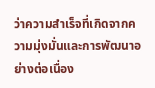ว่าความสำเร็จที่เกิดจากความมุ่งมั่นและการพัฒนาอย่างต่อเนื่อง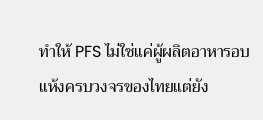ทำให้ PFS ไม่ใช่แค่ผู้ผลิตอาหารอบแห้งครบวงจรของไทยแต่ยัง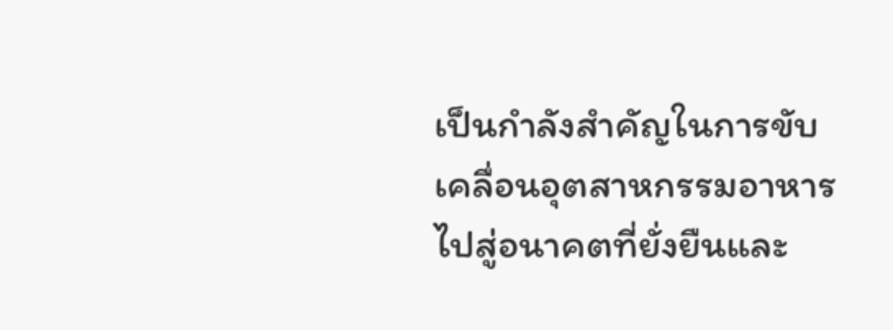เป็นกำลังสำคัญในการขับเคลื่อนอุตสาหกรรมอาหารไปสู่อนาคตที่ยั่งยืนและ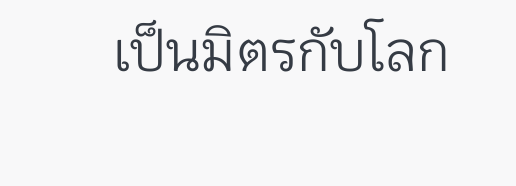เป็นมิตรกับโลก